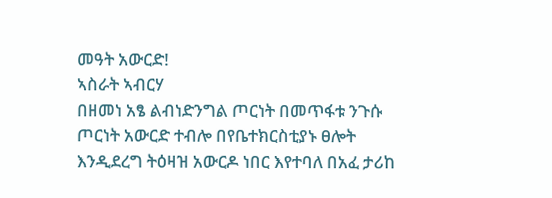መዓት አውርድ!
ኣስራት ኣብርሃ
በዘመነ አፄ ልብነድንግል ጦርነት በመጥፋቱ ንጉሱ ጦርነት አውርድ ተብሎ በየቤተክርስቲያኑ ፀሎት እንዲደረግ ትዕዛዝ አውርዶ ነበር እየተባለ በአፈ ታሪከ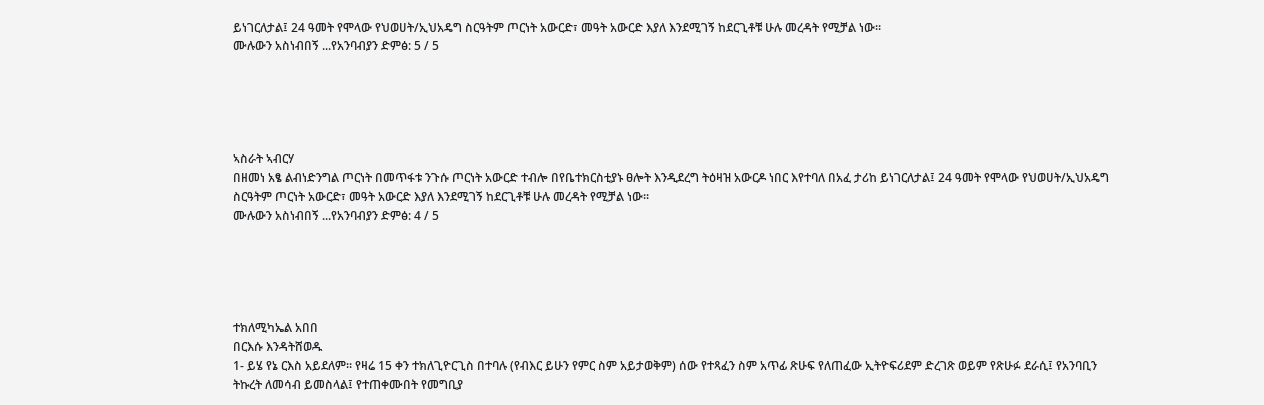ይነገርለታል፤ 24 ዓመት የሞላው የህወሀት/ኢህአዴግ ስርዓትም ጦርነት አውርድ፣ መዓት አውርድ እያለ እንደሚገኝ ከደርጊቶቹ ሁሉ መረዳት የሚቻል ነው።
ሙሉውን አስነብበኝ ...የአንባብያን ድምፅ: 5 / 5





ኣስራት ኣብርሃ
በዘመነ አፄ ልብነድንግል ጦርነት በመጥፋቱ ንጉሱ ጦርነት አውርድ ተብሎ በየቤተክርስቲያኑ ፀሎት እንዲደረግ ትዕዛዝ አውርዶ ነበር እየተባለ በአፈ ታሪከ ይነገርለታል፤ 24 ዓመት የሞላው የህወሀት/ኢህአዴግ ስርዓትም ጦርነት አውርድ፣ መዓት አውርድ እያለ እንደሚገኝ ከደርጊቶቹ ሁሉ መረዳት የሚቻል ነው።
ሙሉውን አስነብበኝ ...የአንባብያን ድምፅ: 4 / 5





ተክለሚካኤል አበበ
በርእሱ እንዳትሸወዱ
1- ይሄ የኔ ርእስ አይደለም፡፡ የዛሬ 15 ቀን ተክለጊዮርጊስ በተባሉ (የብእር ይሁን የምር ስም አይታወቅም) ሰው የተጻፈን ስም አጥፊ ጽሁፍ የለጠፈው ኢትዮፍሪደም ድረገጽ ወይም የጽሁፉ ደራሲ፤ የአንባቢን ትኩረት ለመሳብ ይመስላል፤ የተጠቀሙበት የመግቢያ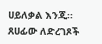ሀይለቃል እንጂ፡፡ ጸሀፊው ለድረገጾች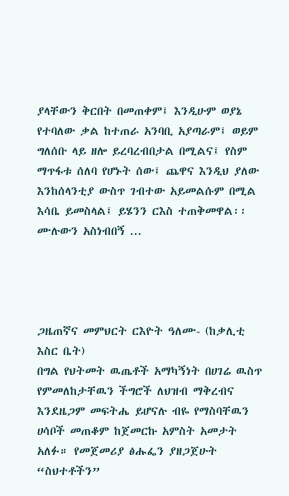ያላቸውን ቅርበት በመጠቀም፤ እንዲሁም ወያኔ የተባለው ቃል ከተጠራ አንባቢ አያጣራም፤ ወይም ግለሰቡ ላይ ዘሎ ይረባረብበታል በሚልና፤ የስም ማጥፋቱ ሰለባ የሆኑት ሰው፤ ጨዋና እንዲህ ያለው እንከሰላንቲያ ውስጥ ገብተው አይመልሱም በሚል እሳቤ ይመስላል፤ ይሄንን ርእስ ተጠቅመዋል፡፡
ሙሉውን አስነብበኝ ...




ጋዜጠኛና መምህርት ርእዮት ዓለሙ- (ከቃሊቲ እስር ቤት)
በግል የህትመት ዉጤቶች አማካኝነት በሀገሬ ዉስጥ የምመለከታቸዉን ችግሮች ለህዝብ ማቅረብና እንደዜጋም መፍትሔ ይሆናሉ ብዬ የማስባቸዉን ሀሳቦች መጠቆም ከጀመርኩ አምስት አመታት አለፉ። የመጀመሪያ ፅሑፌን ያዘጋጀሁት “ስህተቶችን”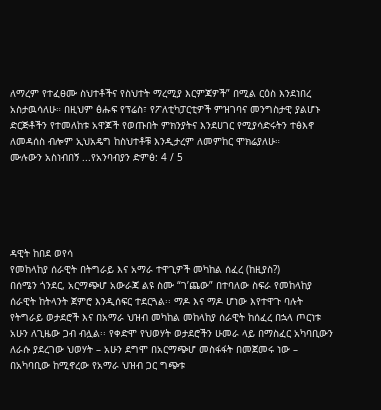ለማረም የተፈፀሙ ስህተቶችና የስህተት ማረሚያ እርምጃዎች” በሚል ርዕስ እንደነበረ አስታዉሳለሁ። በዚህም ፅሑፍ የፕሬስ፣ የፖለቲካፓርቲዎች ምዝገባና መንግስታዊ ያልሆኑ ድርጅቶችን የተመለከቱ አዋጆች የወጡበት ምክንያትና እንደሀገር የሚያሳድሩትን ተፅእኖ ለመዳሰስ ብሎም ኢህአዴግ ከስህተቶቹ እንዲታረም ለመምከር ሞክሬያለሁ።
ሙሉውን አስነብበኝ ...የአንባብያን ድምፅ: 4 / 5





ዳዊት ከበደ ወየሳ
የመከላከያ ሰራዊት በትግራይ እና አማራ ተዋጊዎች መካከል ሰፈረ (ከዚያስ?)
በሰሜን ጎንደር, አርማጭሆ አውራጃ ልዩ ስሙ “ገ’ጨው” በተባለው ስፍራ የመከላከያ ሰራዊት ከትላንት ጀምሮ እንዲሰፍር ተደርጓል፡፡ ማዶ እና ማዶ ሆነው እየተዋጉ ባሉት የትግራይ ወታደሮች እና በአማራ ህዝብ መካከል መከላከያ ሰራዊት ከሰፈረ በኋላ ጦርነቱ አሁን ለጊዜው ጋብ ብሏል፡፡ የቀድሞ የህወሃት ወታደሮችን ሁመራ ላይ በማስፈር አካባቢውን ለራሱ ያደረገው ህወሃት – አሁን ደግሞ በአርማጭሆ መስፋፋት በመጀመሩ ነው – በአካባቢው ከሚኖረው የአማራ ህዝብ ጋር ግጭቱ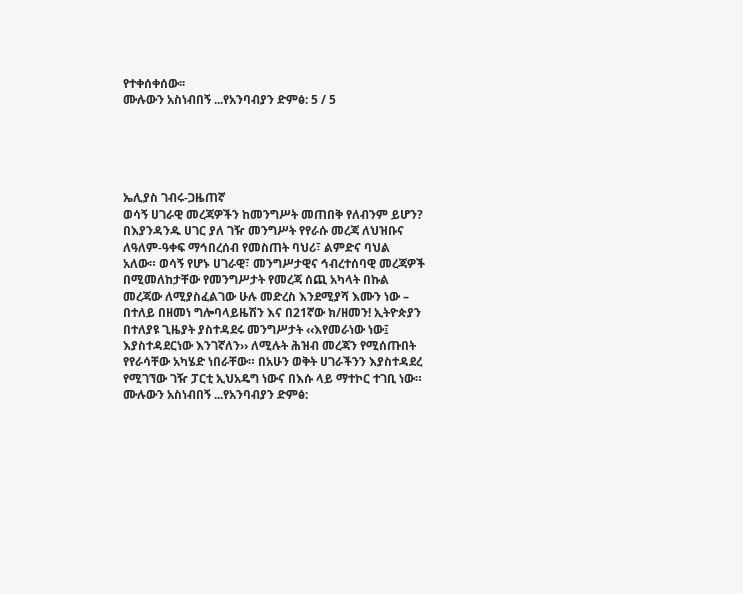የተቀሰቀሰው፡፡
ሙሉውን አስነብበኝ ...የአንባብያን ድምፅ: 5 / 5





ኤሊያስ ገብሩ-ጋዜጠኛ
ወሳኝ ሀገራዊ መረጃዎችን ከመንግሥት መጠበቅ የለብንም ይሆን?
በእያንዳንዱ ሀገር ያለ ገዥ መንግሥት የየራሱ መረጃ ለህዝቡና ለዓለም-ዓቀፍ ማኅበረሰብ የመስጠት ባህሪ፣ ልምድና ባህል አለው። ወሳኝ የሆኑ ሀገራዊ፣ መንግሥታዊና ኅብረተሰባዊ መረጃዎች በሚመለከታቸው የመንግሥታት የመረጃ ሰጪ አካላት በኩል መረጃው ለሚያስፈልገው ሁሉ መድረስ እንደሚያሻ እሙን ነው – በተለይ በዘመነ ግሎባላይዜሽን እና በ21ኛው ክ/ዘመን! ኢትዮጵያን በተለያዩ ጊዜያት ያስተዳደሩ መንግሥታት ‹‹እየመራነው ነው፤ እያስተዳደርነው እንገኛለን›› ለሚሉት ሕዝብ መረጃን የሚሰጡበት የየራሳቸው አካሄድ ነበራቸው። በአሁን ወቅት ሀገራችንን እያስተዳደረ የሚገኘው ገዥ ፓርቲ ኢህአዴግ ነውና በእሱ ላይ ማተኮር ተገቢ ነው።
ሙሉውን አስነብበኝ ...የአንባብያን ድምፅ: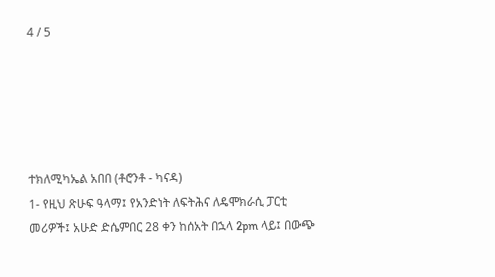4 / 5





ተክለሚካኤል አበበ (ቶሮንቶ - ካናዳ)
1- የዚህ ጽሁፍ ዓላማ፤ የአንድነት ለፍትሕና ለዴሞክራሲ ፓርቲ መሪዎች፤ አሁድ ድሴምበር 28 ቀን ከሰአት በኋላ 2pm ላይ፤ በውጭ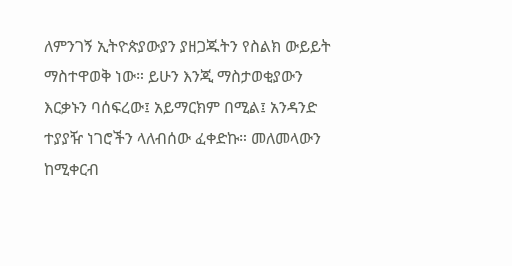ለምንገኝ ኢትዮጵያውያን ያዘጋጁትን የስልክ ውይይት ማስተዋወቅ ነው። ይሁን እንጂ ማስታወቂያውን እርቃኑን ባሰፍረው፤ አይማርክም በሚል፤ አንዳንድ ተያያዥ ነገሮችን ላለብሰው ፈቀድኩ። መለመላውን ከሚቀርብ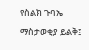የስልክ ጉባኤ ማስታወቂያ ይልቅ፤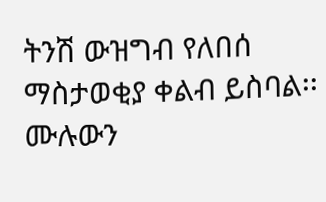ትንሽ ውዝግብ የለበሰ ማስታወቂያ ቀልብ ይስባል፡፡
ሙሉውን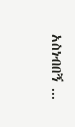አስነብበኝ ...